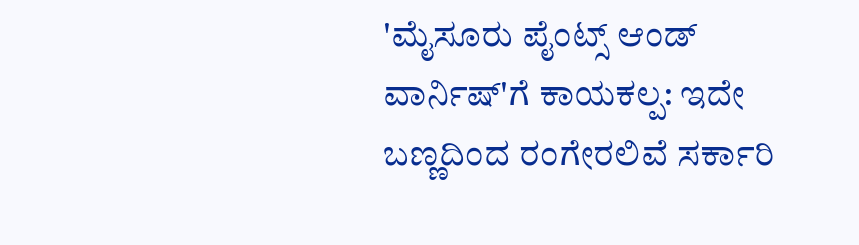'ಮೈಸೂರು ಪೈಂಟ್ಸ್ ಆಂಡ್ ವಾರ್ನಿಷ್'ಗೆ ಕಾಯಕಲ್ಪ: ಇದೇ ಬಣ್ಣದಿಂದ ರಂಗೇರಲಿವೆ ಸರ್ಕಾರಿ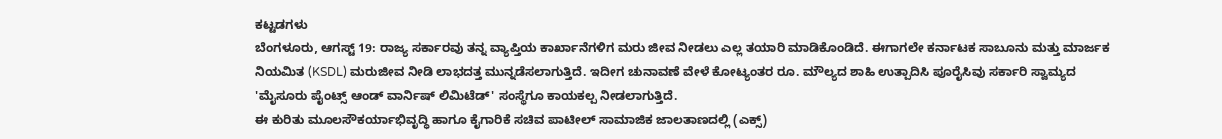ಕಟ್ಟಡಗಳು
ಬೆಂಗಳೂರು, ಆಗಸ್ಟ್ 19: ರಾಜ್ಯ ಸರ್ಕಾರವು ತನ್ನ ವ್ಯಾಪ್ತಿಯ ಕಾರ್ಖಾನೆಗಳಿಗ ಮರು ಜೀವ ನೀಡಲು ಎಲ್ಲ ತಯಾರಿ ಮಾಡಿಕೊಂಡಿದೆ. ಈಗಾಗಲೇ ಕರ್ನಾಟಕ ಸಾಬೂನು ಮತ್ತು ಮಾರ್ಜಕ ನಿಯಮಿತ (KSDL) ಮರುಜೀವ ನೀಡಿ ಲಾಭದತ್ತ ಮುನ್ನಡೆಸಲಾಗುತ್ತಿದೆ. ಇದೀಗ ಚುನಾವಣೆ ವೇಳೆ ಕೋಟ್ಯಂತರ ರೂ. ಮೌಲ್ಯದ ಶಾಹಿ ಉತ್ಪಾದಿಸಿ ಪೂರೈಸಿವು ಸರ್ಕಾರಿ ಸ್ವಾಮ್ಯದ 'ಮೈಸೂರು ಪೈಂಟ್ಸ್ ಆಂಡ್ ವಾರ್ನಿಷ್ ಲಿಮಿಟೆಡ್' ಸಂಸ್ಥೆಗೂ ಕಾಯಕಲ್ಪ ನೀಡಲಾಗುತ್ತಿದೆ.
ಈ ಕುರಿತು ಮೂಲಸೌಕರ್ಯಾಭಿವೃದ್ಧಿ ಹಾಗೂ ಕೈಗಾರಿಕೆ ಸಚಿವ ಪಾಟೀಲ್ ಸಾಮಾಜಿಕ ಜಾಲತಾಣದಲ್ಲಿ (ಎಕ್ಸ್)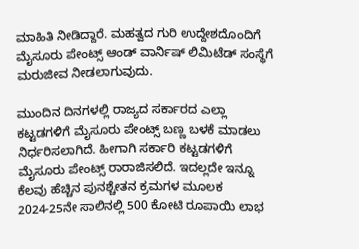ಮಾಹಿತಿ ನೀಡಿದ್ದಾರೆ. ಮಹತ್ವದ ಗುರಿ ಉದ್ದೇಶದೊಂದಿಗೆ ಮೈಸೂರು ಪೇಂಟ್ಸ್ ಆಂಡ್ ವಾರ್ನಿಷ್ ಲಿಮಿಟೆಡ್ ಸಂಸ್ಥೆಗೆ ಮರುಜೀವ ನೀಡಲಾಗುವುದು.

ಮುಂದಿನ ದಿನಗಳಲ್ಲಿ ರಾಜ್ಯದ ಸರ್ಕಾರದ ಎಲ್ಲಾ ಕಟ್ಟಡಗಳಿಗೆ ಮೈಸೂರು ಪೇಂಟ್ಸ್ ಬಣ್ಣ ಬಳಕೆ ಮಾಡಲು ನಿರ್ಧರಿಸಲಾಗಿದೆ. ಹೀಗಾಗಿ ಸರ್ಕಾರಿ ಕಟ್ಟಡಗಳಿಗೆ ಮೈಸೂರು ಪೇಂಟ್ಸ್ ರಾರಾಜಿಸಲಿದೆ. ಇದಲ್ಲದೇ ಇನ್ನೂ ಕೆಲವು ಹೆಚ್ಚಿನ ಪುನಶ್ಚೇತನ ಕ್ರಮಗಳ ಮೂಲಕ 2024-25ನೇ ಸಾಲಿನಲ್ಲಿ 500 ಕೋಟಿ ರೂಪಾಯಿ ಲಾಭ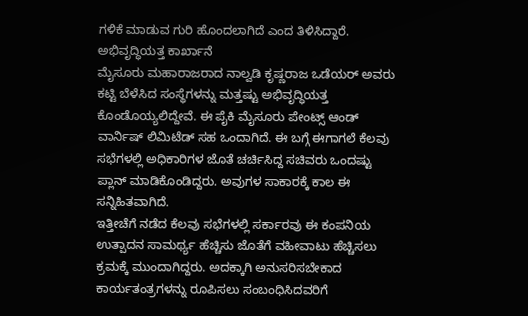ಗಳಿಕೆ ಮಾಡುವ ಗುರಿ ಹೊಂದಲಾಗಿದೆ ಎಂದ ತಿಳಿಸಿದ್ದಾರೆ.
ಅಭಿವೃದ್ಧಿಯತ್ತ ಕಾರ್ಖಾನೆ
ಮೈಸೂರು ಮಹಾರಾಜರಾದ ನಾಲ್ವಡಿ ಕೃಷ್ಣರಾಜ ಒಡೆಯರ್ ಅವರು ಕಟ್ಟಿ ಬೆಳೆಸಿದ ಸಂಸ್ಥೆಗಳನ್ನು ಮತ್ತಷ್ಟು ಅಭಿವೃದ್ಧಿಯತ್ತ ಕೊಂಡೊಯ್ಯಲಿದ್ದೇವೆ. ಈ ಪೈಕಿ ಮೈಸೂರು ಪೇಂಟ್ಸ್ ಆಂಡ್ ವಾರ್ನಿಷ್ ಲಿಮಿಟೆಡ್ ಸಹ ಒಂದಾಗಿದೆ. ಈ ಬಗ್ಗೆ ಈಗಾಗಲೆ ಕೆಲವು ಸಭೆಗಳಲ್ಲಿ ಅಧಿಕಾರಿಗಳ ಜೊತೆ ಚರ್ಚಿಸಿದ್ದ ಸಚಿವರು ಒಂದಷ್ಟು ಪ್ಲಾನ್ ಮಾಡಿಕೊಂಡಿದ್ದರು. ಅವುಗಳ ಸಾಕಾರಕ್ಕೆ ಕಾಲ ಈ ಸನ್ನಿಹಿತವಾಗಿದೆ.
ಇತ್ತೀಚೆಗೆ ನಡೆದ ಕೆಲವು ಸಭೆಗಳಲ್ಲಿ ಸರ್ಕಾರವು ಈ ಕಂಪನಿಯ ಉತ್ಪಾದನ ಸಾಮರ್ಥ್ಯ ಹೆಚ್ಚಿಸು ಜೊತೆಗೆ ವಹೀವಾಟು ಹೆಚ್ಚಿಸಲು ಕ್ರಮಕ್ಕೆ ಮುಂದಾಗಿದ್ದರು. ಅದಕ್ಕಾಗಿ ಅನುಸರಿಸಬೇಕಾದ ಕಾರ್ಯತಂತ್ರಗಳನ್ನು ರೂಪಿಸಲು ಸಂಬಂಧಿಸಿದವರಿಗೆ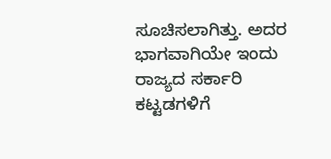ಸೂಚಿಸಲಾಗಿತ್ತು. ಅದರ ಭಾಗವಾಗಿಯೇ ಇಂದು ರಾಜ್ಯದ ಸರ್ಕಾರಿ ಕಟ್ಟಡಗಳಿಗೆ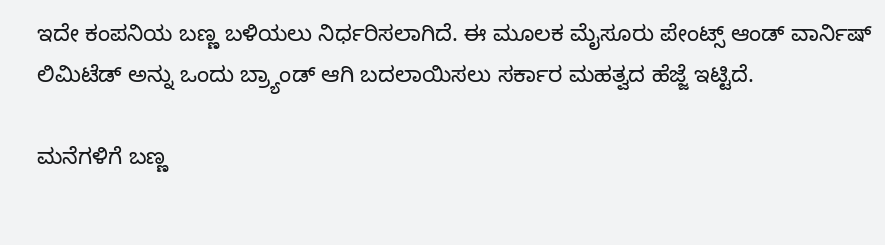ಇದೇ ಕಂಪನಿಯ ಬಣ್ಣ ಬಳಿಯಲು ನಿರ್ಧರಿಸಲಾಗಿದೆ. ಈ ಮೂಲಕ ಮೈಸೂರು ಪೇಂಟ್ಸ್ ಆಂಡ್ ವಾರ್ನಿಷ್ ಲಿಮಿಟೆಡ್ ಅನ್ನು ಒಂದು ಬ್ರ್ಯಾಂಡ್ ಆಗಿ ಬದಲಾಯಿಸಲು ಸರ್ಕಾರ ಮಹತ್ವದ ಹೆಜ್ಜೆ ಇಟ್ಟಿದೆ.

ಮನೆಗಳಿಗೆ ಬಣ್ಣ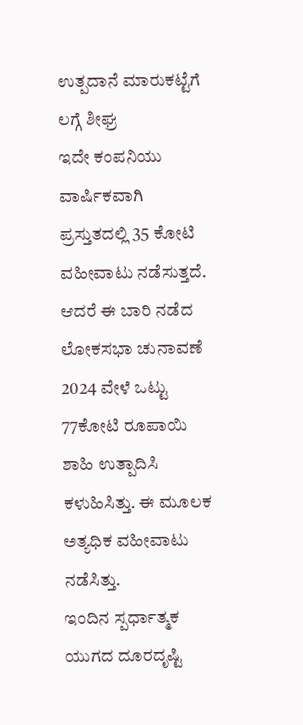ಉತ್ಪದಾನೆ ಮಾರುಕಟ್ಟೆಗೆ ಲಗ್ಗೆ ಶೀಘ್ರ
ಇದೇ ಕಂಪನಿಯು ವಾರ್ಷಿಕವಾಗಿ ಪ್ರಸ್ತುತದಲ್ಲಿ 35 ಕೋಟಿ ವಹೀವಾಟು ನಡೆಸುತ್ತದೆ. ಆದರೆ ಈ ಬಾರಿ ನಡೆದ ಲೋಕಸಭಾ ಚುನಾವಣೆ 2024 ವೇಳೆ ಒಟ್ಟು 77ಕೋಟಿ ರೂಪಾಯಿ ಶಾಹಿ ಉತ್ಪಾದಿಸಿ ಕಳುಹಿಸಿತ್ತು. ಈ ಮೂಲಕ ಅತ್ಯಧಿಕ ವಹೀವಾಟು ನಡೆಸಿತ್ತು.
ಇಂದಿನ ಸ್ಪರ್ಧಾತ್ಮಕ ಯುಗದ ದೂರದೃಷ್ಟಿ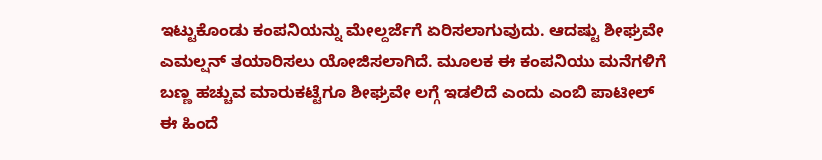ಇಟ್ಟುಕೊಂಡು ಕಂಪನಿಯನ್ನು ಮೇಲ್ದರ್ಜೆಗೆ ಏರಿಸಲಾಗುವುದು. ಆದಷ್ಟು ಶೀಘ್ರವೇ ಎಮಲ್ಷನ್ ತಯಾರಿಸಲು ಯೋಜಿಸಲಾಗಿದೆ. ಮೂಲಕ ಈ ಕಂಪನಿಯು ಮನೆಗಳಿಗೆ ಬಣ್ಣ ಹಚ್ಚುವ ಮಾರುಕಟ್ಟೆಗೂ ಶೀಘ್ರವೇ ಲಗ್ಗೆ ಇಡಲಿದೆ ಎಂದು ಎಂಬಿ ಪಾಟೀಲ್ ಈ ಹಿಂದೆ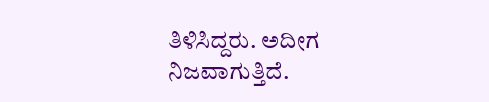ತಿಳಿಸಿದ್ದರು. ಅದೀಗ ನಿಜವಾಗುತ್ತಿದೆ.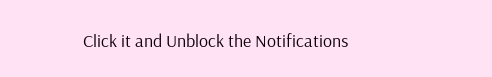Click it and Unblock the Notifications